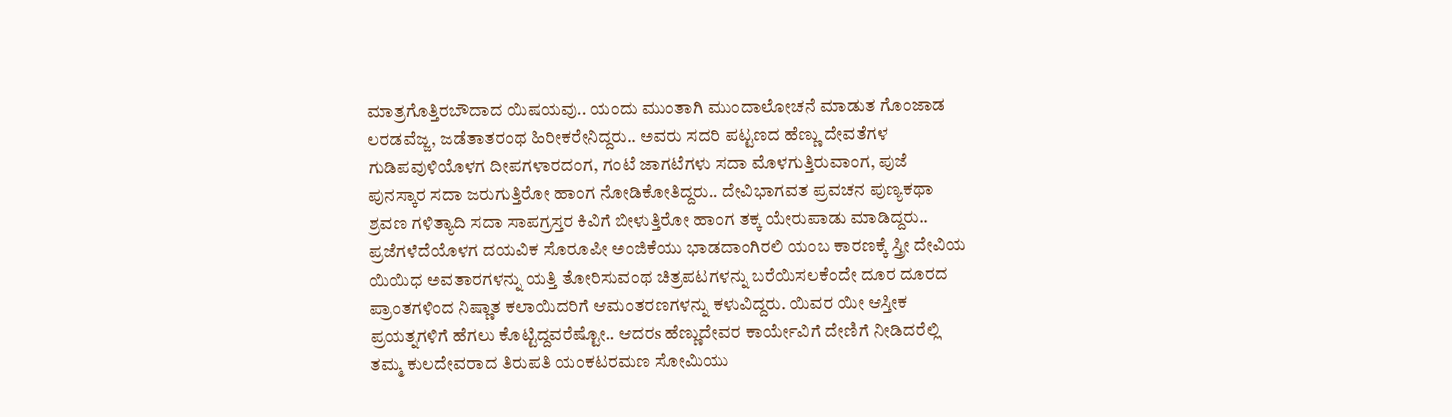ಮಾತ್ರಗೊತ್ತಿರಬೌದಾದ ಯಿಷಯವು.. ಯಂದು ಮುಂತಾಗಿ ಮುಂದಾಲೋಚನೆ ಮಾಡುತ ಗೊಂಜಾಡ ಲರಡವೆಜ್ಜ, ಜಡೆತಾತರಂಥ ಹಿರೀಕರೇನಿದ್ದರು.. ಅವರು ಸದರಿ ಪಟ್ಟಣದ ಹೆಣ್ಣು ದೇವತೆಗಳ ಗುಡಿಪವುಳಿಯೊಳಗ ದೀಪಗಳಾರದಂಗ, ಗಂಟೆ ಜಾಗಟೆಗಳು ಸದಾ ಮೊಳಗುತ್ತಿರುವಾಂಗ, ಪುಜೆ ಪುನಸ್ಕಾರ ಸದಾ ಜರುಗುತ್ತಿರೋ ಹಾಂಗ ನೋಡಿಕೋತಿದ್ದರು.. ದೇವಿಭಾಗವತ ಪ್ರವಚನ ಪುಣ್ಯಕಥಾ ಶ್ರವಣ ಗಳಿತ್ಯಾದಿ ಸದಾ ಸಾಪಗ್ರಸ್ತರ ಕಿವಿಗೆ ಬೀಳುತ್ತಿರೋ ಹಾಂಗ ತಕ್ಕ ಯೇರುಪಾಡು ಮಾಡಿದ್ದರು.. ಪ್ರಜೆಗಳೆದೆಯೊಳಗ ದಯವಿಕ ಸೊರೂಪೀ ಅಂಜಿಕೆಯು ಭಾಡದಾಂಗಿರಲಿ ಯಂಬ ಕಾರಣಕ್ಕೆ ಸ್ತ್ರೀ ದೇವಿಯ ಯಿಯಿಧ ಅವತಾರಗಳನ್ನು ಯತ್ತಿ ತೋರಿಸುವಂಥ ಚಿತ್ರಪಟಗಳನ್ನು ಬರೆಯಿಸಲಕೆಂದೇ ದೂರ ದೂರದ ಪ್ರಾಂತಗಳಿಂದ ನಿಷ್ಣಾತ ಕಲಾಯಿದರಿಗೆ ಆಮಂತರಣಗಳನ್ನು ಕಳುವಿದ್ದರು. ಯಿವರ ಯೀ ಆಸ್ತೀಕ ಪ್ರಯತ್ನಗಳಿಗೆ ಹೆಗಲು ಕೊಟ್ಟಿದ್ದವರೆಷ್ಟೋ.. ಆದರs ಹೆಣ್ಣುದೇವರ ಕಾರ್ಯೇವಿಗೆ ದೇಣಿಗೆ ನೀಡಿದರೆಲ್ಲಿ ತಮ್ಮ ಕುಲದೇವರಾದ ತಿರುಪತಿ ಯಂಕಟರಮಣ ಸೋಮಿಯು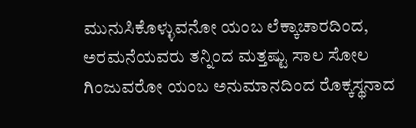ಮುನುಸಿಕೊಳ್ಳುವನೋ ಯಂಬ ಲೆಕ್ಕಾಚಾರದಿಂದ, ಅರಮನೆಯವರು ತನ್ನಿಂದ ಮತ್ತಷ್ಟು ಸಾಲ ಸೋಲ ಗಿಂಜುವರೋ ಯಂಬ ಅನುಮಾನದಿಂದ ರೊಕ್ಕಸ್ಥನಾದ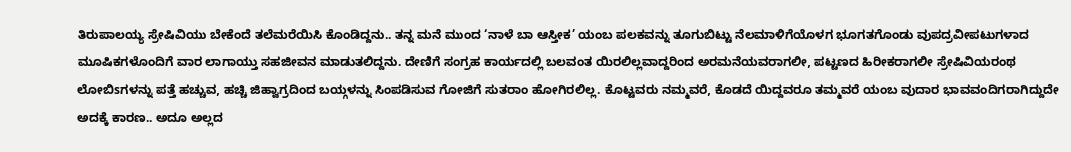ತಿರುಪಾಲಯ್ಯ ಸ್ರೇಷಿವಿಯು ಬೇಕೆಂದೆ ತಲೆಮರೆಯಿಸಿ ಕೊಂಡಿದ್ದನು.. ತನ್ನ ಮನೆ ಮುಂದ ‘ನಾಳೆ ಬಾ ಆಸ್ತೀಕ’ ಯಂಬ ಪಲಕವನ್ನು ತೂಗುಬಿಟ್ಟು ನೆಲಮಾಳಿಗೆಯೊಳಗ ಭೂಗತಗೊಂಡು ವುಪದ್ರವೀಪಟುಗಳಾದ ಮೂಷಿಕಗಳೊಂದಿಗೆ ವಾರ ಲಾಗಾಯ್ತು ಸಹಜೀವನ ಮಾಡುತಲಿದ್ದನು. ದೇಣಿಗೆ ಸಂಗ್ರಹ ಕಾರ್ಯದಲ್ಲಿ ಬಲವಂತ ಯಿರಲಿಲ್ಲವಾದ್ದರಿಂದ ಅರಮನೆಯವರಾಗಲೀ, ಪಟ್ಟಣದ ಹಿರೀಕರಾಗಲೀ ಸ್ರೇಷಿವಿಯರಂಥ ಲೋಬಿsಗಳನ್ನು ಪತ್ತೆ ಹಚ್ಚುವ, ಹಚ್ಚಿ ಜಿಹ್ವಾಗ್ರದಿಂದ ಬಯ್ಗಳನ್ನು ಸಿಂಪಡಿಸುವ ಗೋಜಿಗೆ ಸುತರಾಂ ಹೋಗಿರಲಿಲ್ಲ. ಕೊಟ್ಟವರು ನಮ್ಮವರೆ, ಕೊಡದೆ ಯಿದ್ದವರೂ ತಮ್ಮವರೆ ಯಂಬ ವುದಾರ ಭಾವವಂದಿಗರಾಗಿದ್ದುದೇ ಅದಕ್ಕೆ ಕಾರಣ.. ಅದೂ ಅಲ್ಲದ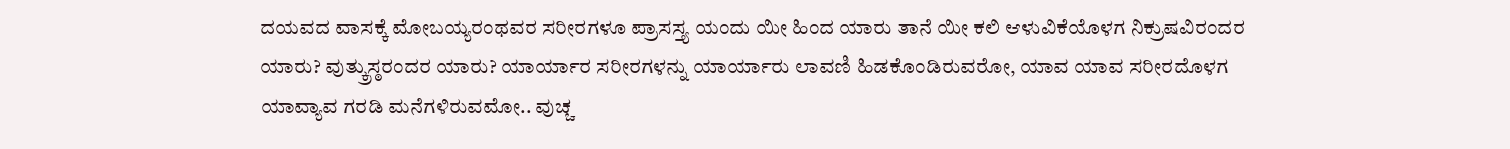ದಯವದ ವಾಸಕ್ಕೆ ಮೋಬಯ್ಯರಂಥವರ ಸರೀರಗಳೂ ಪ್ರಾಸಸ್ತ್ಯ ಯಂದು ಯೀ ಹಿಂದ ಯಾರು ತಾನೆ ಯೀ ಕಲಿ ಆಳುವಿಕೆಯೊಳಗ ನಿಕ್ರುಷವಿರಂದರ ಯಾರು? ವುತ್ಕ್ರುಸ್ಠರಂದರ ಯಾರು? ಯಾರ್ಯಾರ ಸರೀರಗಳನ್ನು ಯಾರ್ಯಾರು ಲಾವಣಿ ಹಿಡಕೊಂಡಿರುವರೋ, ಯಾವ ಯಾವ ಸರೀರದೊಳಗ ಯಾವ್ಯಾವ ಗರಡಿ ಮನೆಗಳಿರುವಮೋ.. ವುಚ್ಚ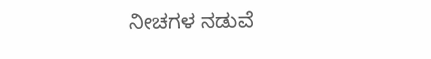ನೀಚಗಳ ನಡುವೆ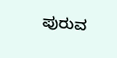ಪುರುವ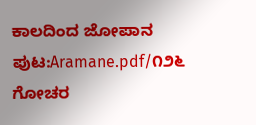ಕಾಲದಿಂದ ಜೋಪಾನ
ಪುಟ:Aramane.pdf/೧೨೬
ಗೋಚರ